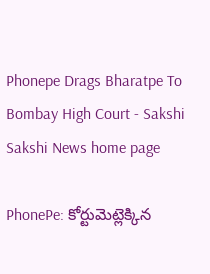Phonepe Drags Bharatpe To Bombay High Court - Sakshi
Sakshi News home page

PhonePe: కోర్టుమెట్లెక్కిన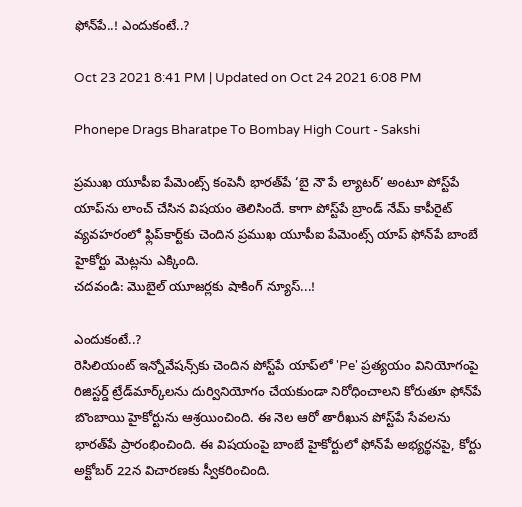ఫోన్‌పే..! ఎందుకంటే..?

Oct 23 2021 8:41 PM | Updated on Oct 24 2021 6:08 PM

Phonepe Drags Bharatpe To Bombay High Court - Sakshi

ప్రముఖ యూపీఐ పేమెంట్స్‌ కంపెనీ భారత్‌పే ‘బై నౌ పే ల్యాటర్‌’ అంటూ పోస్ట్‌పే యాప్‌ను లాంచ్‌ చేసిన విషయం తెలిసిందే. కాగా పోస్ట్‌పే బ్రాండ్‌ నేమ్‌ కాపీరైట్‌ వ్యవహరంలో ఫ్లిప్‌కార్ట్‌కు చెందిన ప్రముఖ యూపీఐ పేమెంట్స్‌ యాప్‌ ఫోన్‌పే బాంబే హైకోర్టు మెట్లను ఎక్కింది.
చదవండి: మొబైల్‌ యూజర్లకు షాకింగ్‌ న్యూస్‌...!

ఎందుకంటే..?
రెసిలియంట్‌ ఇన్నోవేషన్స్‌కు చెందిన పోస్ట్‌పే యాప్‌లో 'Pe' ప్రత్యయం వినియోగంపై రిజిస్టర్డ్ ట్రేడ్‌మార్క్‌లను దుర్వినియోగం చేయకుండా నిరోధించాలని కోరుతూ ఫోన్‌పే బొంబాయి హైకోర్టును ఆశ్రయించింది. ఈ నెల ఆరో తారీఖున పోస్ట్‌పే సేవలను భారత్‌పే ప్రారంభించింది. ఈ విషయంపై బాంబే హైకోర్టులో ఫోన్‌పే అభ్యర్థనపై, కోర్టు అక్టోబర్ 22న విచారణకు స్వీకరించింది.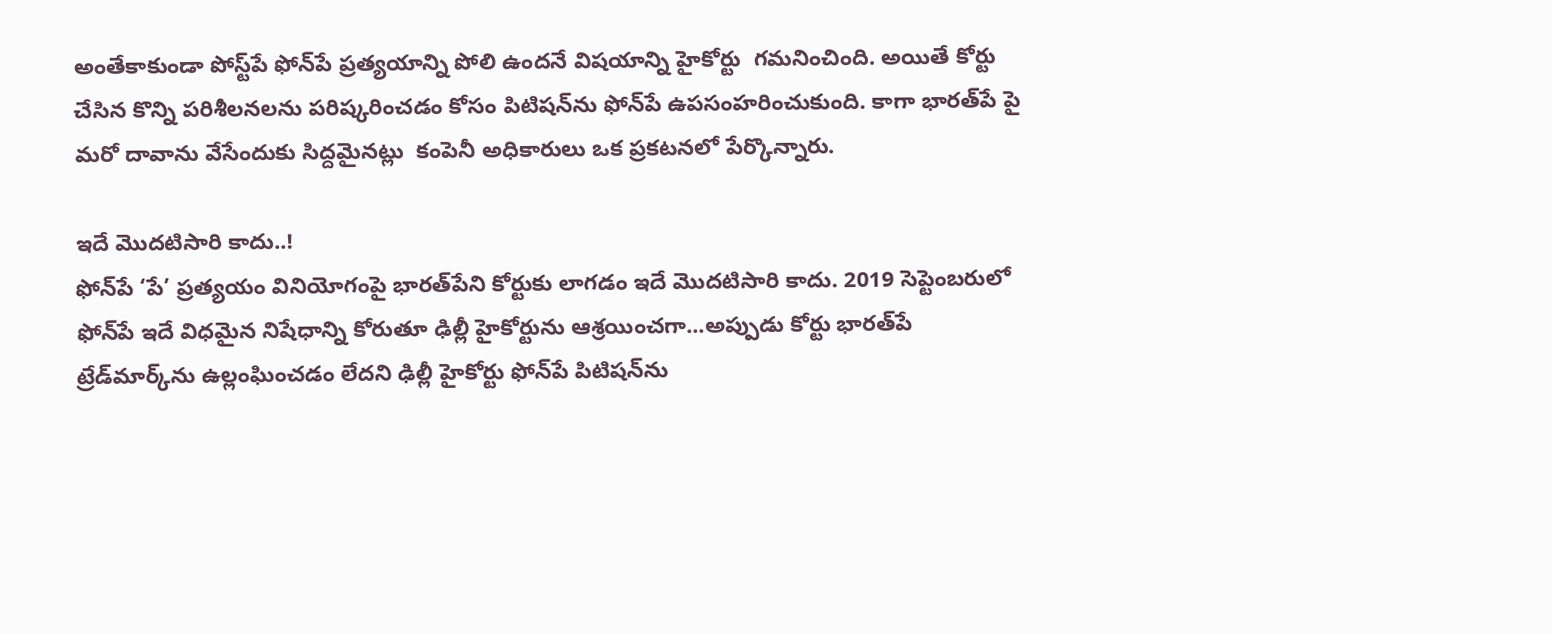అంతేకాకుండా పోస్ట్‌పే ఫోన్‌పే ప్రత్యయాన్ని పోలి ఉందనే విషయాన్ని హైకోర్టు  గమనించింది. అయితే కోర్టు చేసిన కొన్ని పరిశీలనలను పరిష్కరించడం కోసం పిటిషన్‌ను ఫోన్‌పే ఉపసంహరించుకుంది. కాగా భారత్‌పే పై మరో దావాను వేసేందుకు సిద్దమైనట్లు  కంపెనీ అధికారులు ఒక ప్రకటనలో పేర్కొన్నారు.

ఇదే మొదటిసారి కాదు..!
ఫోన్‌పే ‘పే’ ప్రత్యయం వినియోగంపై భారత్‌పేని కోర్టుకు లాగడం ఇదే మొదటిసారి కాదు. 2019 సెప్టెంబరులో ఫోన్‌పే ఇదే విధమైన నిషేధాన్ని కోరుతూ ఢిల్లీ హైకోర్టును ఆశ్రయించగా...అప్పుడు కోర్టు భారత్‌పే ట్రేడ్‌మార్క్‌ను ఉల్లంఘించడం లేదని ఢిల్లీ హైకోర్టు ఫోన్‌పే పిటిషన్‌ను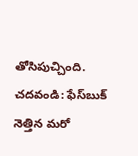తోసిపుచ్చింది.
చదవండి: ఫేస్‌బుక్‌ నెత్తిన మరో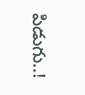పిడుగు..!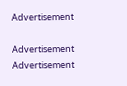Advertisement

Advertisement
Advertisement